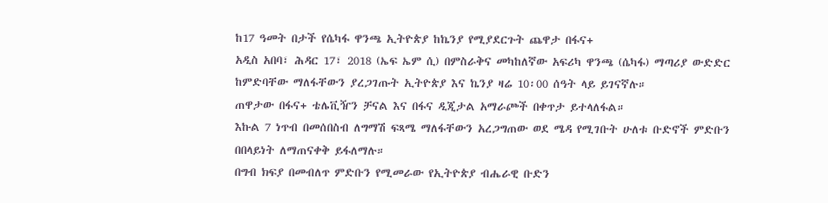ከ17 ዓመት በታች የሴካፋ ዋንጫ ኢትዮጵያ ከኬንያ የሚያደርጉት ጨዋታ በፋና+
አዲስ አበባ፣ ሕዳር 17፣ 2018 (ኤፍ ኤም ሲ) በምስራቅና መካከለኛው አፍሪካ ዋንጫ (ሴካፋ) ማጣሪያ ውድድር ከምድባቸው ማለፋቸውን ያረጋገጡት ኢትዮጵያ እና ኬንያ ዛሬ 10፡00 ሰዓት ላይ ይገናኛሉ።
ጠዋታው በፋና+ ቴሌቪዥን ቻናል እና በፋና ዲጂታል አማራጮች በቀጥታ ይተላለፋል።
እኩል 7 ነጥብ በመሰበስብ ለግማሽ ፍጻሜ ማለፋቸውን አረጋግጠው ወደ ሜዳ የሚገቡት ሁለቱ ቡድኖች ምድቡን በበላይነት ለማጠናቀቅ ይፋለማሉ።
በግብ ክፍያ በመብለጥ ምድቡን የሚመራው የኢትዮጵያ ብሔራዊ ቡድን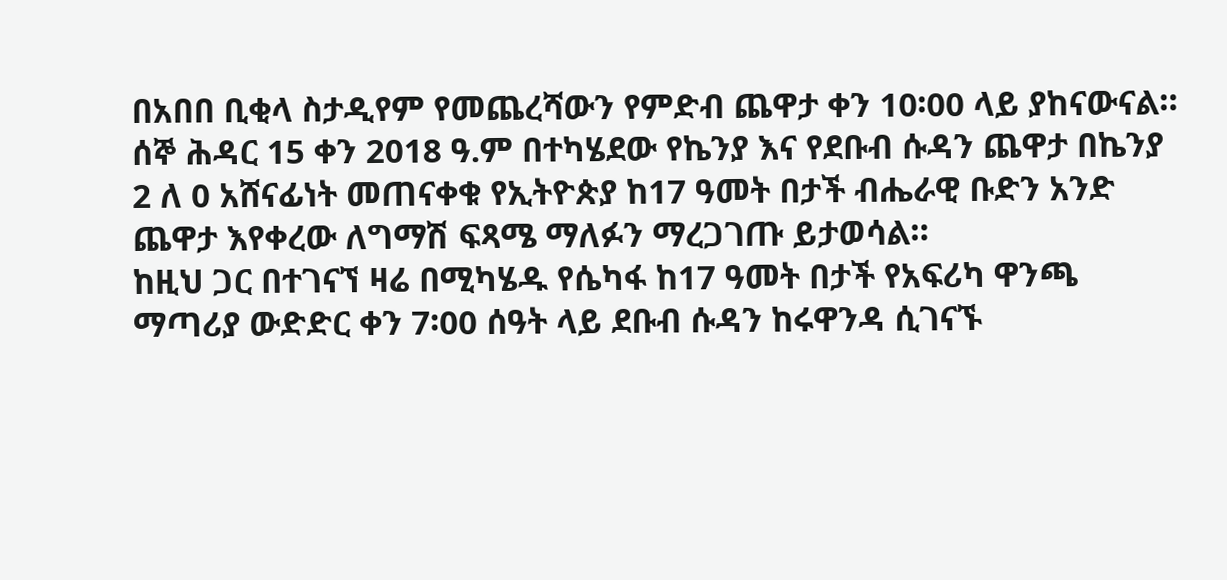በአበበ ቢቂላ ስታዲየም የመጨረሻውን የምድብ ጨዋታ ቀን 10፡00 ላይ ያከናውናል።
ሰኞ ሕዳር 15 ቀን 2018 ዓ.ም በተካሄደው የኬንያ እና የደቡብ ሱዳን ጨዋታ በኬንያ 2 ለ 0 አሸናፊነት መጠናቀቁ የኢትዮጵያ ከ17 ዓመት በታች ብሔራዊ ቡድን አንድ ጨዋታ እየቀረው ለግማሽ ፍጻሜ ማለፉን ማረጋገጡ ይታወሳል።
ከዚህ ጋር በተገናኘ ዛሬ በሚካሄዱ የሴካፋ ከ17 ዓመት በታች የአፍሪካ ዋንጫ ማጣሪያ ውድድር ቀን 7፡00 ሰዓት ላይ ደቡብ ሱዳን ከሩዋንዳ ሲገናኙ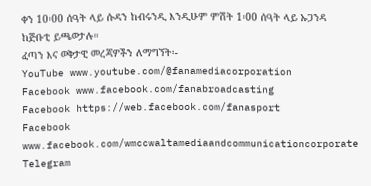ቀን 10፡00 ሰዓት ላይ ሱዳን ከብሩንዲ እንዲሁም ምሽት 1፡00 ሰዓት ላይ ኡጋንዳ ከጅቡቲ ይጫወታሉ።
ፈጣን እና ወቅታዊ መረጃዎችን ለማግኘት፡-
YouTube www.youtube.com/@fanamediacorporation
Facebook www.facebook.com/fanabroadcasting
Facebook https://web.facebook.com/fanasport
Facebook www.facebook.com/wmccwaltamediaandcommunicationcorporate
Telegram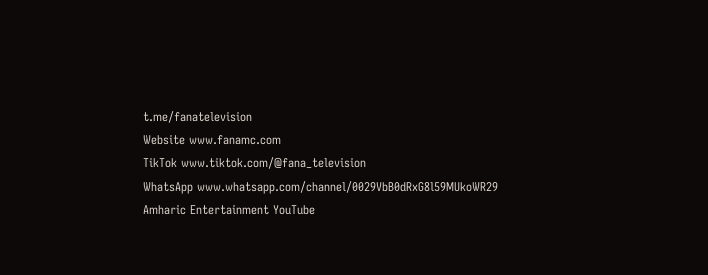t.me/fanatelevision
Website www.fanamc.com
TikTok www.tiktok.com/@fana_television
WhatsApp www.whatsapp.com/channel/0029VbB0dRxG8l59MUkoWR29
Amharic Entertainment YouTube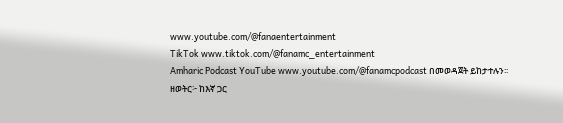www.youtube.com/@fanaentertainment
TikTok www.tiktok.com/@fanamc_entertainment
Amharic Podcast YouTube www.youtube.com/@fanamcpodcast በመወዳጀት ይከታተሉን፡፡
ዘወትር፦ ከእኛ ጋር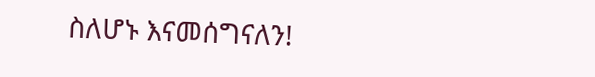ስለሆኑ እናመሰግናለን!